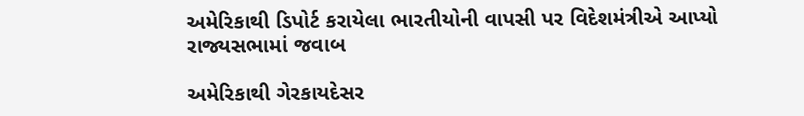અમેરિકાથી ડિપોર્ટ કરાયેલા ભારતીયોની વાપસી પર વિદેશમંત્રીએ આપ્યો રાજ્યસભામાં જવાબ

અમેરિકાથી ગેરકાયદેસર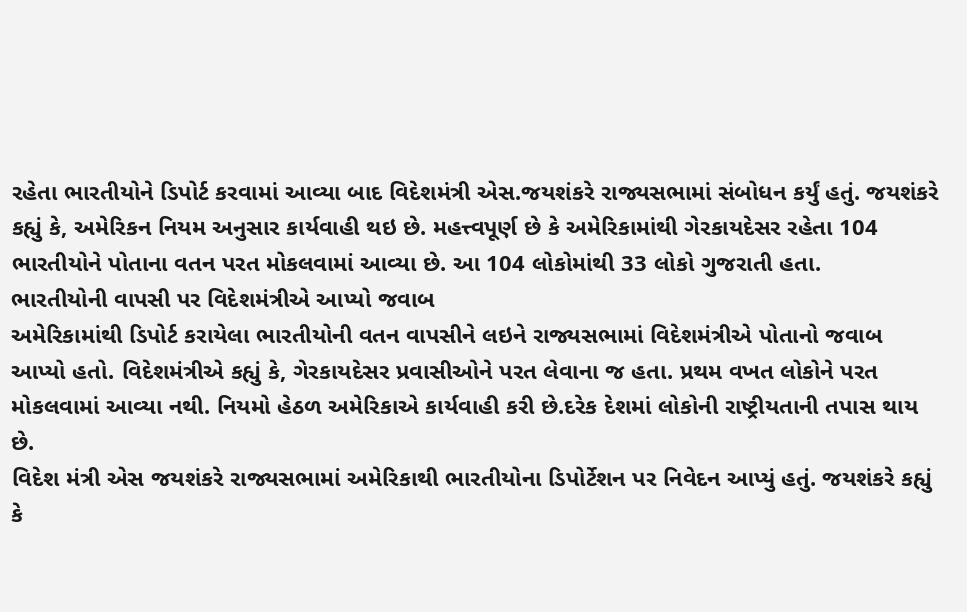રહેતા ભારતીયોને ડિપોર્ટ કરવામાં આવ્યા બાદ વિદેશમંત્રી એસ.જયશંકરે રાજ્યસભામાં સંબોધન કર્યું હતું. જયશંકરે કહ્યું કે, અમેરિકન નિયમ અનુસાર કાર્યવાહી થઇ છે. મહત્ત્વપૂર્ણ છે કે અમેરિકામાંથી ગેરકાયદેસર રહેતા 104 ભારતીયોને પોતાના વતન પરત મોકલવામાં આવ્યા છે. આ 104 લોકોમાંથી 33 લોકો ગુજરાતી હતા.
ભારતીયોની વાપસી પર વિદેશમંત્રીએ આપ્યો જવાબ
અમેરિકામાંથી ડિપોર્ટ કરાયેલા ભારતીયોની વતન વાપસીને લઇને રાજ્યસભામાં વિદેશમંત્રીએ પોતાનો જવાબ આપ્યો હતો. વિદેશમંત્રીએ કહ્યું કે, ગેરકાયદેસર પ્રવાસીઓને પરત લેવાના જ હતા. પ્રથમ વખત લોકોને પરત મોકલવામાં આવ્યા નથી. નિયમો હેઠળ અમેરિકાએ કાર્યવાહી કરી છે.દરેક દેશમાં લોકોની રાષ્ટ્રીયતાની તપાસ થાય છે.
વિદેશ મંત્રી એસ જયશંકરે રાજ્યસભામાં અમેરિકાથી ભારતીયોના ડિપોર્ટેશન પર નિવેદન આપ્યું હતું. જયશંકરે કહ્યું કે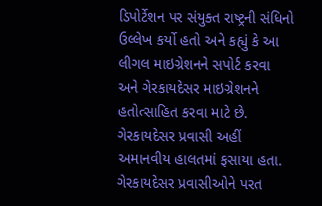ડિપોર્ટેશન પર સંયુક્ત રાષ્ટ્રની સંધિનો ઉલ્લેખ કર્યો હતો અને કહ્યું કે આ લીગલ માઇગ્રેશનને સપોર્ટ કરવા અને ગેરકાયદેસર માઇગ્રેશનને હતોત્સાહિત કરવા માટે છે. ગેરકાયદેસર પ્રવાસી અહીં અમાનવીય હાલતમાં ફસાયા હતા. ગેરકાયદેસર પ્રવાસીઓને પરત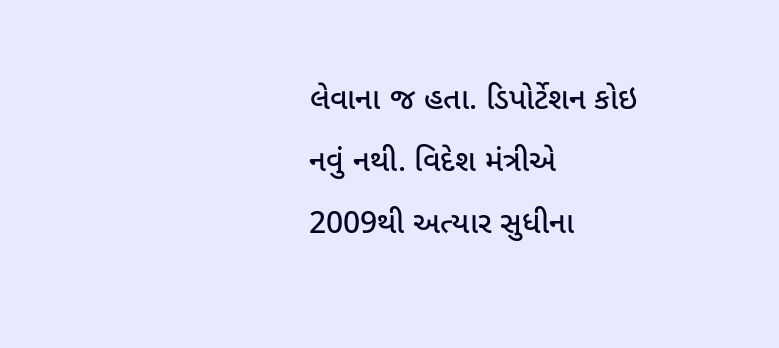લેવાના જ હતા. ડિપોર્ટેશન કોઇ નવું નથી. વિદેશ મંત્રીએ 2009થી અત્યાર સુધીના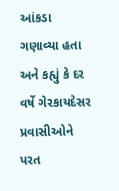આંકડા ગણાવ્યા હતા અને કહ્યું કે દર વર્ષે ગેરકાયદેસર પ્રવાસીઓને પરત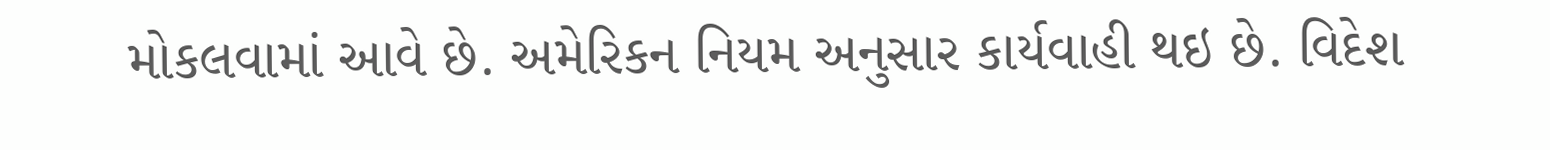મોકલવામાં આવે છે. અમેરિકન નિયમ અનુસાર કાર્યવાહી થઇ છે. વિદેશ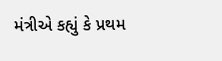મંત્રીએ કહ્યું કે પ્રથમ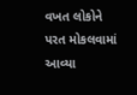વખત લોકોને પરત મોકલવામાં આવ્યા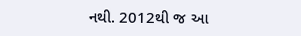નથી. 2012થી જ આ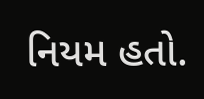નિયમ હતો.